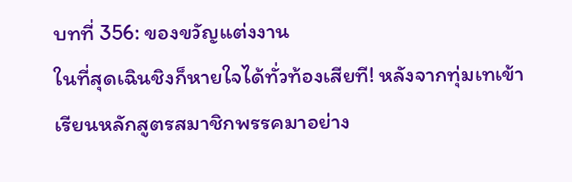บทที่ 356: ของขวัญแต่งงาน
ในที่สุดเฉินชิงก็หายใจได้ทั่วท้องเสียที! หลังจากทุ่มเทเข้าเรียนหลักสูตรสมาชิกพรรคมาอย่าง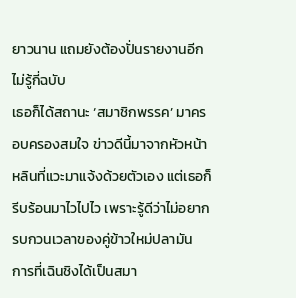ยาวนาน แถมยังต้องปั่นรายงานอีกไม่รู้กี่ฉบับ
เธอก็ได้สถานะ ‘สมาชิกพรรค’ มาครอบครองสมใจ ข่าวดีนี้มาจากหัวหน้าหลินที่แวะมาแจ้งด้วยตัวเอง แต่เธอก็รีบร้อนมาไวไปไว เพราะรู้ดีว่าไม่อยากรบกวนเวลาของคู่ข้าวใหม่ปลามัน
การที่เฉินชิงได้เป็นสมา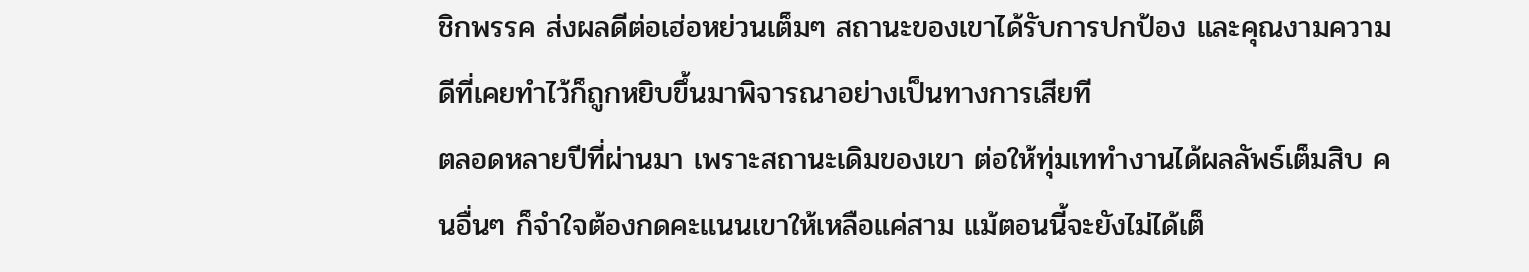ชิกพรรค ส่งผลดีต่อเฮ่อหย่วนเต็มๆ สถานะของเขาได้รับการปกป้อง และคุณงามความดีที่เคยทำไว้ก็ถูกหยิบขึ้นมาพิจารณาอย่างเป็นทางการเสียที
ตลอดหลายปีที่ผ่านมา เพราะสถานะเดิมของเขา ต่อให้ทุ่มเททำงานได้ผลลัพธ์เต็มสิบ คนอื่นๆ ก็จำใจต้องกดคะแนนเขาให้เหลือแค่สาม แม้ตอนนี้จะยังไม่ได้เต็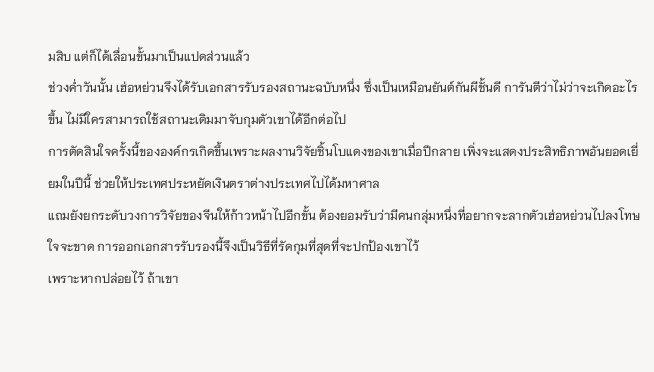มสิบ แต่ก็ได้เลื่อนขั้นมาเป็นแปดส่วนแล้ว
ช่วงค่ำวันนั้น เฮ่อหย่วนจึงได้รับเอกสารรับรองสถานะฉบับหนึ่ง ซึ่งเป็นเหมือนยันต์กันผีชั้นดี การันตีว่าไม่ว่าจะเกิดอะไรขึ้น ไม่มีใครสามารถใช้สถานะเดิมมาจับกุมตัวเขาได้อีกต่อไป
การตัดสินใจครั้งนี้ขององค์กรเกิดขึ้นเพราะผลงานวิจัยชิ้นโบแดงของเขาเมื่อปีกลาย เพิ่งจะแสดงประสิทธิภาพอันยอดเยี่ยมในปีนี้ ช่วยให้ประเทศประหยัดเงินตราต่างประเทศไปได้มหาศาล
แถมยังยกระดับวงการวิจัยของจีนให้ก้าวหน้าไปอีกขั้น ต้องยอมรับว่ามีคนกลุ่มหนึ่งที่อยากจะลากตัวเฮ่อหย่วนไปลงโทษใจจะขาด การออกเอกสารรับรองนี้จึงเป็นวิธีที่รัดกุมที่สุดที่จะปกป้องเขาไว้
เพราะหากปล่อยไว้ ถ้าเขา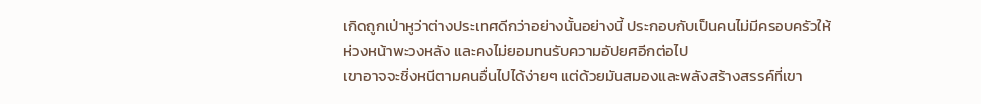เกิดถูกเป่าหูว่าต่างประเทศดีกว่าอย่างนั้นอย่างนี้ ประกอบกับเป็นคนไม่มีครอบครัวให้ห่วงหน้าพะวงหลัง และคงไม่ยอมทนรับความอัปยศอีกต่อไป
เขาอาจจะชิ่งหนีตามคนอื่นไปได้ง่ายๆ แต่ด้วยมันสมองและพลังสร้างสรรค์ที่เขา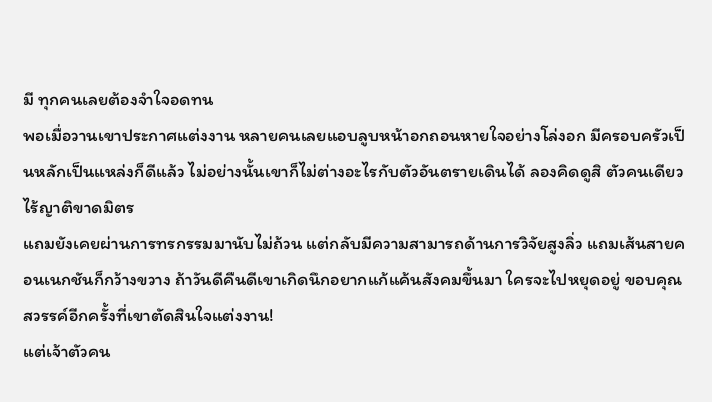มี ทุกคนเลยต้องจำใจอดทน
พอเมื่อวานเขาประกาศแต่งงาน หลายคนเลยแอบลูบหน้าอกถอนหายใจอย่างโล่งอก มีครอบครัวเป็นหลักเป็นแหล่งก็ดีแล้ว ไม่อย่างนั้นเขาก็ไม่ต่างอะไรกับตัวอันตรายเดินได้ ลองคิดดูสิ ตัวคนเดียว ไร้ญาติขาดมิตร
แถมยังเคยผ่านการทรกรรมมานับไม่ถ้วน แต่กลับมีความสามารถด้านการวิจัยสูงลิ่ว แถมเส้นสายคอนเนกชันก็กว้างขวาง ถ้าวันดีคืนดีเขาเกิดนึกอยากแก้แค้นสังคมขึ้นมา ใครจะไปหยุดอยู่ ขอบคุณสวรรค์อีกครั้งที่เขาตัดสินใจแต่งงาน!
แต่เจ้าตัวคน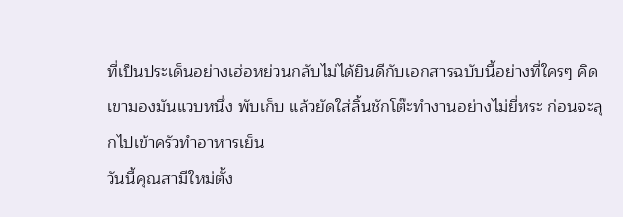ที่เป็นประเด็นอย่างเฮ่อหย่วนกลับไม่ได้ยินดีกับเอกสารฉบับนี้อย่างที่ใครๆ คิด เขามองมันแวบหนึ่ง พับเก็บ แล้วยัดใส่ลิ้นชักโต๊ะทำงานอย่างไม่ยี่หระ ก่อนจะลุกไปเข้าครัวทำอาหารเย็น
วันนี้คุณสามีใหม่ตั้ง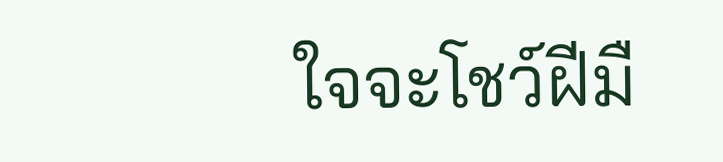ใจจะโชว์ฝีมื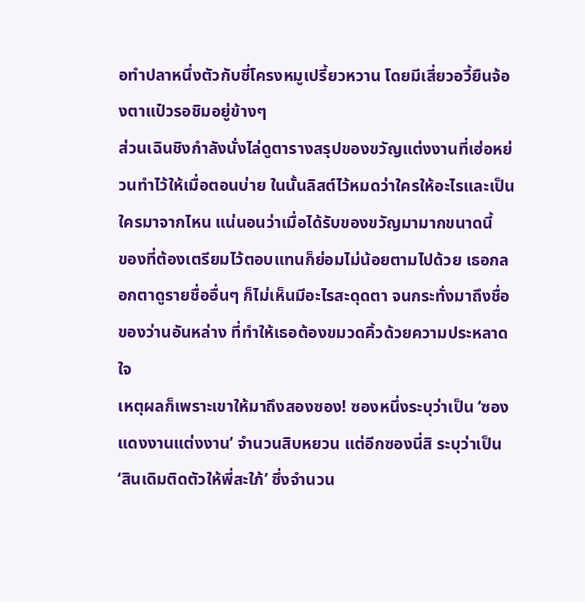อทำปลาหนึ่งตัวกับซี่โครงหมูเปรี้ยวหวาน โดยมีเสี่ยวอวี้ยืนจ้องตาแป๋วรอชิมอยู่ข้างๆ
ส่วนเฉินชิงกำลังนั่งไล่ดูตารางสรุปของขวัญแต่งงานที่เฮ่อหย่วนทำไว้ให้เมื่อตอนบ่าย ในนั้นลิสต์ไว้หมดว่าใครให้อะไรและเป็นใครมาจากไหน แน่นอนว่าเมื่อได้รับของขวัญมามากขนาดนี้
ของที่ต้องเตรียมไว้ตอบแทนก็ย่อมไม่น้อยตามไปด้วย เธอกลอกตาดูรายชื่ออื่นๆ ก็ไม่เห็นมีอะไรสะดุดตา จนกระทั่งมาถึงชื่อของว่านอันหล่าง ที่ทำให้เธอต้องขมวดคิ้วด้วยความประหลาดใจ
เหตุผลก็เพราะเขาให้มาถึงสองซอง! ซองหนึ่งระบุว่าเป็น ‘ซองแดงงานแต่งงาน’ จำนวนสิบหยวน แต่อีกซองนี่สิ ระบุว่าเป็น ‘สินเดิมติดตัวให้พี่สะใภ้’ ซึ่งจำนวน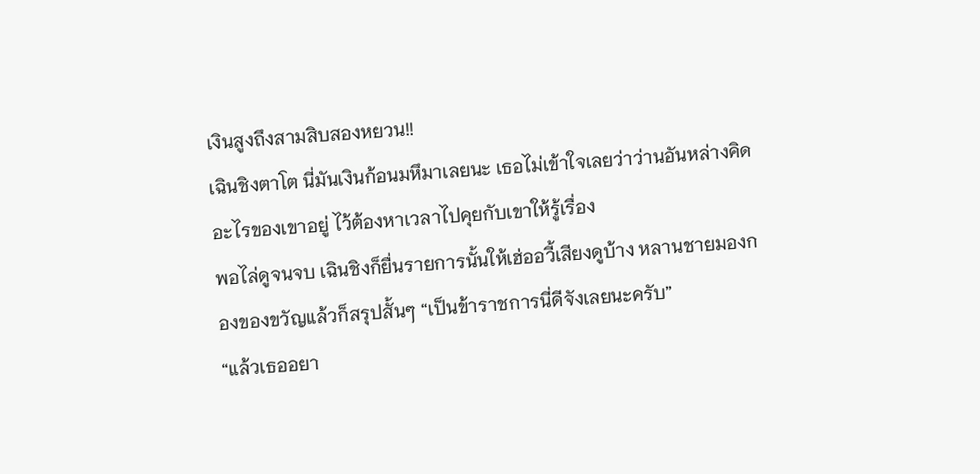เงินสูงถึงสามสิบสองหยวน!!
เฉินชิงตาโต นี่มันเงินก้อนมหึมาเลยนะ เธอไม่เข้าใจเลยว่าว่านอันหล่างคิดอะไรของเขาอยู่ ไว้ต้องหาเวลาไปคุยกับเขาให้รู้เรื่อง
พอไล่ดูจนจบ เฉินชิงก็ยื่นรายการนั้นให้เฮ่ออวี้เสียงดูบ้าง หลานชายมองกองของขวัญแล้วก็สรุปสั้นๆ “เป็นข้าราชการนี่ดีจังเลยนะครับ”
“แล้วเธออยา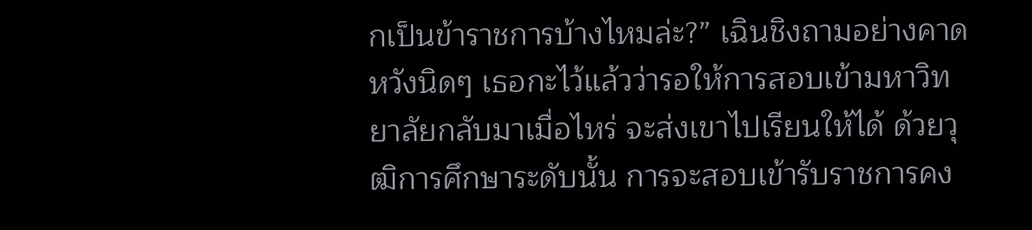กเป็นข้าราชการบ้างไหมล่ะ?” เฉินชิงถามอย่างคาดหวังนิดๆ เธอกะไว้แล้วว่ารอให้การสอบเข้ามหาวิทยาลัยกลับมาเมื่อไหร่ จะส่งเขาไปเรียนให้ได้ ด้วยวุฒิการศึกษาระดับนั้น การจะสอบเข้ารับราชการคง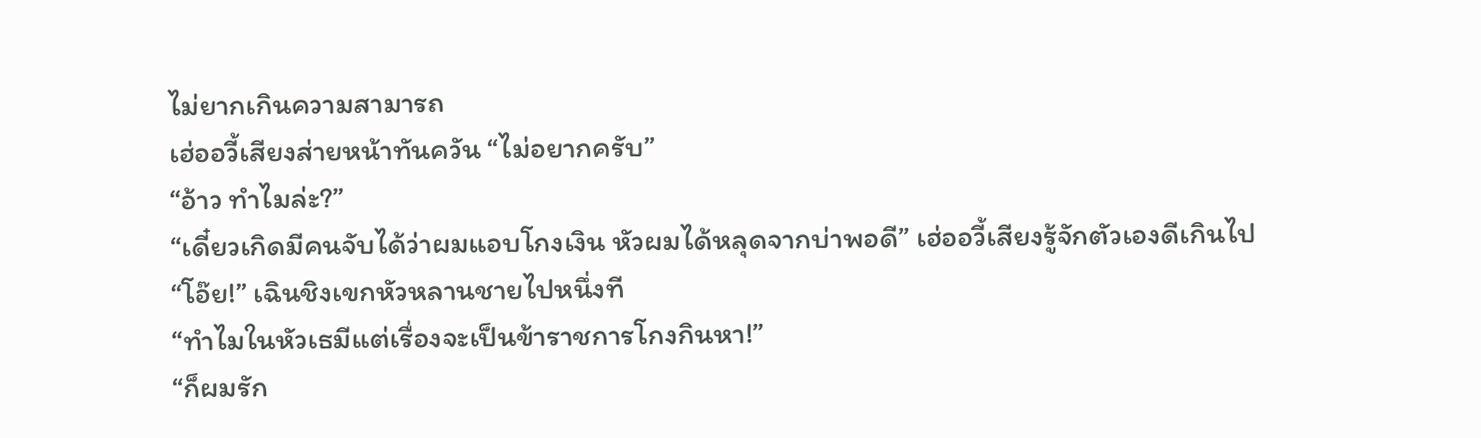ไม่ยากเกินความสามารถ
เฮ่ออวี้เสียงส่ายหน้าทันควัน “ไม่อยากครับ”
“อ้าว ทำไมล่ะ?”
“เดี๋ยวเกิดมีคนจับได้ว่าผมแอบโกงเงิน หัวผมได้หลุดจากบ่าพอดี” เฮ่ออวี้เสียงรู้จักตัวเองดีเกินไป
“โอ๊ย!” เฉินชิงเขกหัวหลานชายไปหนึ่งที
“ทำไมในหัวเธมีแต่เรื่องจะเป็นข้าราชการโกงกินหา!”
“ก็ผมรัก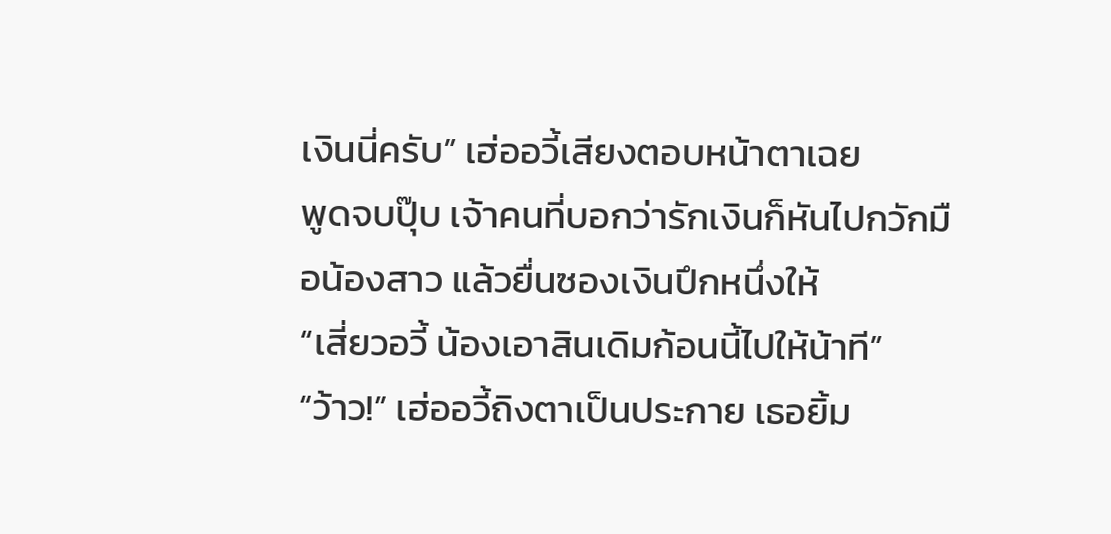เงินนี่ครับ” เฮ่ออวี้เสียงตอบหน้าตาเฉย
พูดจบปุ๊บ เจ้าคนที่บอกว่ารักเงินก็หันไปกวักมือน้องสาว แล้วยื่นซองเงินปึกหนึ่งให้
“เสี่ยวอวี้ น้องเอาสินเดิมก้อนนี้ไปให้น้าที”
“ว้าว!” เฮ่ออวี้ถิงตาเป็นประกาย เธอยิ้ม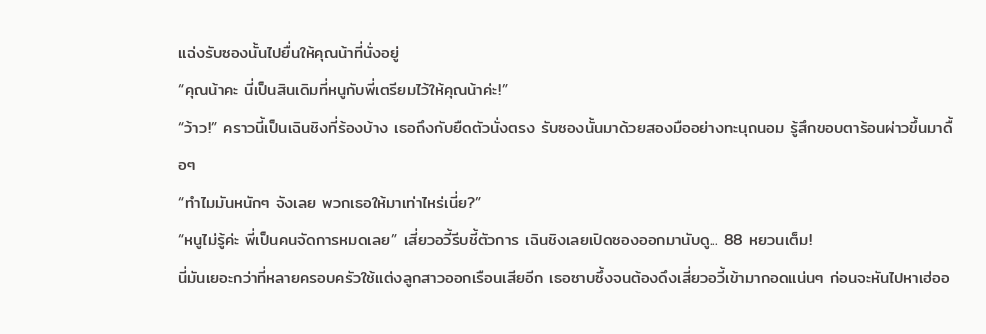แฉ่งรับซองนั้นไปยื่นให้คุณน้าที่นั่งอยู่
“คุณน้าคะ นี่เป็นสินเดิมที่หนูกับพี่เตรียมไว้ให้คุณน้าค่ะ!”
“ว้าว!” คราวนี้เป็นเฉินชิงที่ร้องบ้าง เธอถึงกับยืดตัวนั่งตรง รับซองนั้นมาด้วยสองมืออย่างทะนุถนอม รู้สึกขอบตาร้อนผ่าวขึ้นมาดื้อๆ
“ทำไมมันหนักๆ จังเลย พวกเธอให้มาเท่าไหร่เนี่ย?”
“หนูไม่รู้ค่ะ พี่เป็นคนจัดการหมดเลย” เสี่ยวอวี้รีบชี้ตัวการ เฉินชิงเลยเปิดซองออกมานับดู... 88 หยวนเต็ม!
นี่มันเยอะกว่าที่หลายครอบครัวใช้แต่งลูกสาวออกเรือนเสียอีก เธอซาบซึ้งจนต้องดึงเสี่ยวอวี้เข้ามากอดแน่นๆ ก่อนจะหันไปหาเฮ่ออ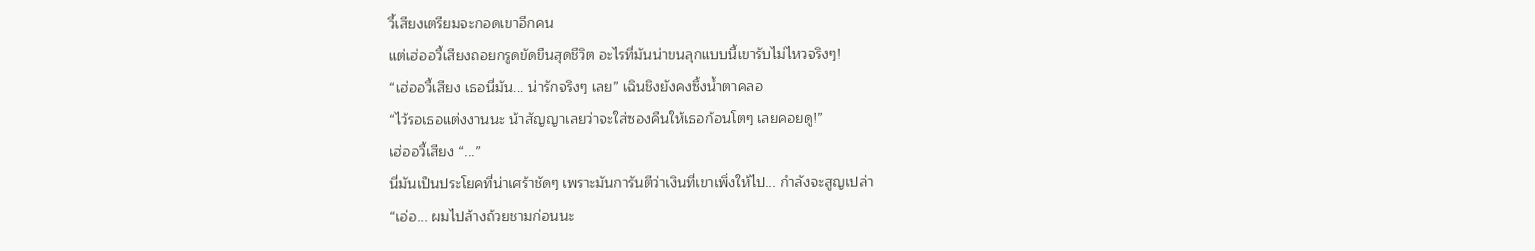วี้เสียงเตรียมจะกอดเขาอีกคน
แต่เฮ่ออวี้เสียงถอยกรูดขัดขืนสุดชีวิต อะไรที่มันน่าขนลุกแบบนี้เขารับไม่ไหวจริงๆ!
“เฮ่ออวี้เสียง เธอนี่มัน... น่ารักจริงๆ เลย” เฉินชิงยังคงซึ้งน้ำตาคลอ
“ไว้รอเธอแต่งงานนะ น้าสัญญาเลยว่าจะใส่ซองคืนให้เธอก้อนโตๆ เลยคอยดู!”
เฮ่ออวี้เสียง “...”
นี่มันเป็นประโยคที่น่าเศร้าชัดๆ เพราะมันการันตีว่าเงินที่เขาเพิ่งให้ไป... กำลังจะสูญเปล่า
“เอ่อ... ผมไปล้างถ้วยชามก่อนนะ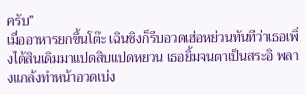ครับ”
เมื่ออาหารยกขึ้นโต๊ะ เฉินชิงก็รีบอวดเฮ่อหย่วนทันทีว่าเธอเพิ่งได้สินเดิมมาแปดสิบแปดหยวน เธอยิ้มจนตาเป็นสระอิ พลางแกล้งทำหน้าอวดเบ่ง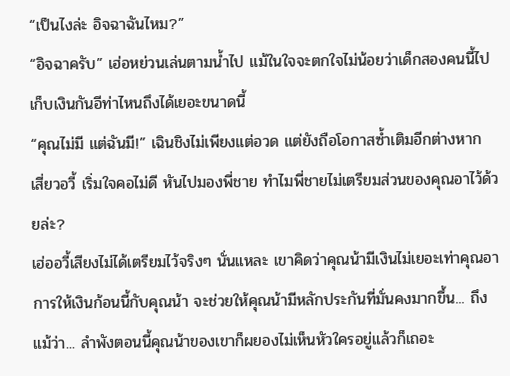“เป็นไงล่ะ อิจฉาฉันไหม?”
“อิจฉาครับ” เฮ่อหย่วนเล่นตามน้ำไป แม้ในใจจะตกใจไม่น้อยว่าเด็กสองคนนี้ไปเก็บเงินกันอีท่าไหนถึงได้เยอะขนาดนี้
“คุณไม่มี แต่ฉันมี!” เฉินชิงไม่เพียงแต่อวด แต่ยังถือโอกาสซ้ำเติมอีกต่างหาก
เสี่ยวอวี้ เริ่มใจคอไม่ดี หันไปมองพี่ชาย ทำไมพี่ชายไม่เตรียมส่วนของคุณอาไว้ด้วยล่ะ?
เฮ่ออวี้เสียงไม่ได้เตรียมไว้จริงๆ นั่นแหละ เขาคิดว่าคุณน้ามีเงินไม่เยอะเท่าคุณอา การให้เงินก้อนนี้กับคุณน้า จะช่วยให้คุณน้ามีหลักประกันที่มั่นคงมากขึ้น... ถึงแม้ว่า... ลำพังตอนนี้คุณน้าของเขาก็ผยองไม่เห็นหัวใครอยู่แล้วก็เถอะ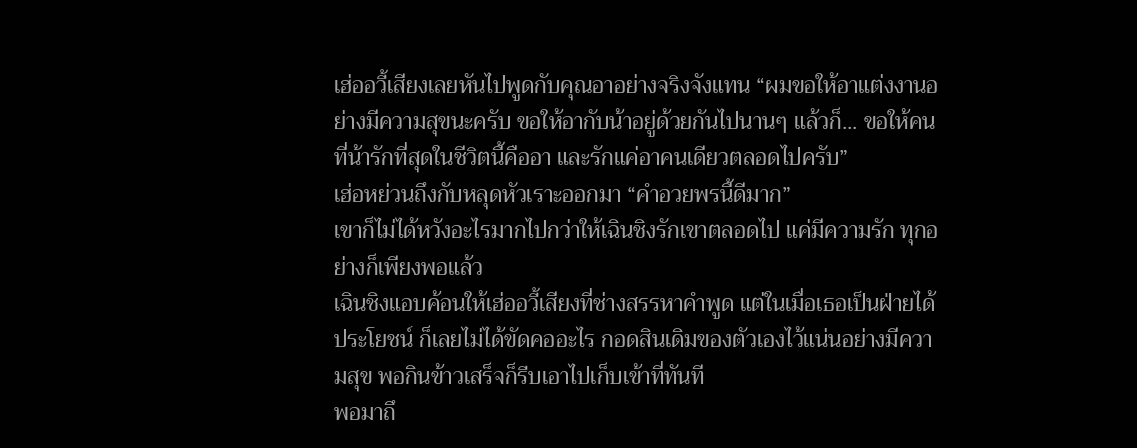เฮ่ออวี้เสียงเลยหันไปพูดกับคุณอาอย่างจริงจังแทน “ผมขอให้อาแต่งงานอย่างมีความสุขนะครับ ขอให้อากับน้าอยู่ด้วยกันไปนานๆ แล้วก็... ขอให้คนที่น้ารักที่สุดในชีวิตนี้คืออา และรักแค่อาคนเดียวตลอดไปครับ”
เฮ่อหย่วนถึงกับหลุดหัวเราะออกมา “คำอวยพรนี้ดีมาก”
เขาก็ไม่ได้หวังอะไรมากไปกว่าให้เฉินชิงรักเขาตลอดไป แค่มีความรัก ทุกอย่างก็เพียงพอแล้ว
เฉินชิงแอบค้อนให้เฮ่ออวี้เสียงที่ช่างสรรหาคำพูด แต่ในเมื่อเธอเป็นฝ่ายได้ประโยชน์ ก็เลยไม่ได้ขัดคออะไร กอดสินเดิมของตัวเองไว้แน่นอย่างมีความสุข พอกินข้าวเสร็จก็รีบเอาไปเก็บเข้าที่ทันที
พอมาถึ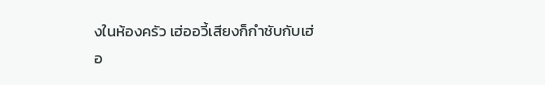งในห้องครัว เฮ่ออวี้เสียงก็กำชับกับเฮ่อ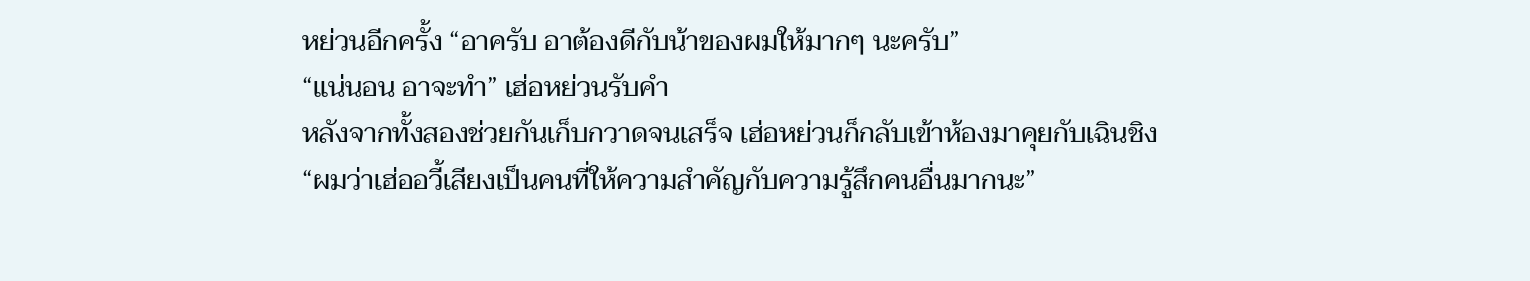หย่วนอีกครั้ง “อาครับ อาต้องดีกับน้าของผมให้มากๆ นะครับ”
“แน่นอน อาจะทำ” เฮ่อหย่วนรับคำ
หลังจากทั้งสองช่วยกันเก็บกวาดจนเสร็จ เฮ่อหย่วนก็กลับเข้าห้องมาคุยกับเฉินชิง
“ผมว่าเฮ่ออวี้เสียงเป็นคนที่ให้ความสำคัญกับความรู้สึกคนอื่นมากนะ”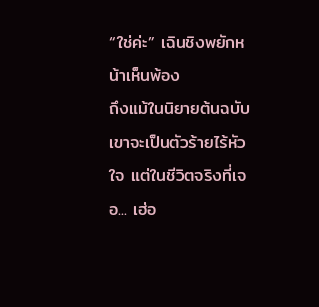“ใช่ค่ะ” เฉินชิงพยักหน้าเห็นพ้อง
ถึงแม้ในนิยายต้นฉบับเขาจะเป็นตัวร้ายไร้หัวใจ แต่ในชีวิตจริงที่เจอ... เฮ่อ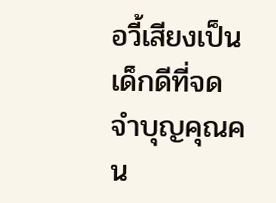อวี้เสียงเป็นเด็กดีที่จดจำบุญคุณคน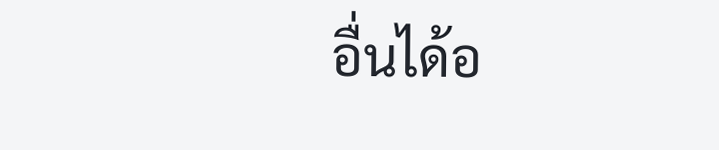อื่นได้อ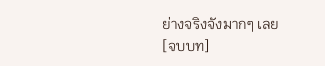ย่างจริงจังมากๆ เลย
[จบบท]